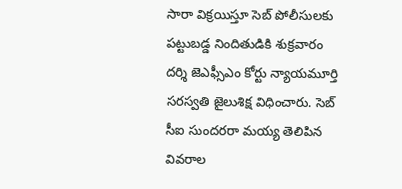సారా విక్రయిస్తూ సెబ్ పోలీసులకు పట్టుబడ్డ నిందితుడికి శుక్రవారం దర్శి జెఎఫ్సీఎం కోర్టు న్యాయమూర్తి సరస్వతి జైలుశిక్ష విధించారు. సెబ్ సీఐ సుందరరా మయ్య తెలిపిన వివరాల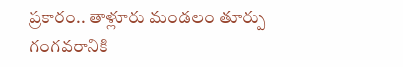ప్రకారం.. తాళ్లూరు మండలం తూర్పు గంగవరానికి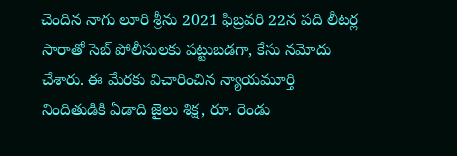చెందిన నాగు లూరి శ్రీను 2021 ఫిబ్రవరి 22న పది లీటర్ల సారాతో సెబ్ పోలీసులకు పట్టుబడగా, కేసు నమోదు చేశారు. ఈ మేరకు విచారించిన న్యాయమూర్తి నిందితుడికి ఏడాది జైలు శిక్ష, రూ. రెండు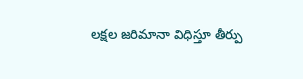లక్షల జరిమానా విధిస్తూ తీర్పు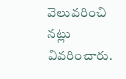వెలువరించి నట్లు వివరించారు.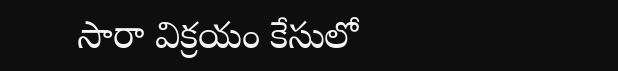సారా విక్రయం కేసులో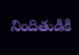నిందితుడికి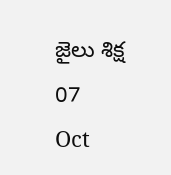జైలు శిక్ష
07
Oct